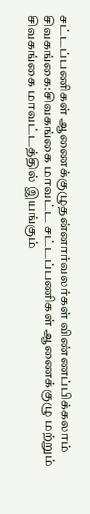சட்டப்பணிகள் ஆணைக்குழுதன்னார்வலர்கள் விண்ணப்பிக்கலாம்
சிவகங்கை:சிவகங்கை மாவட்ட சட்டப்பணிகள் ஆணைக்குழு மற்றும் சிவகங்கை மாவட்டத்தில் இயங்கும்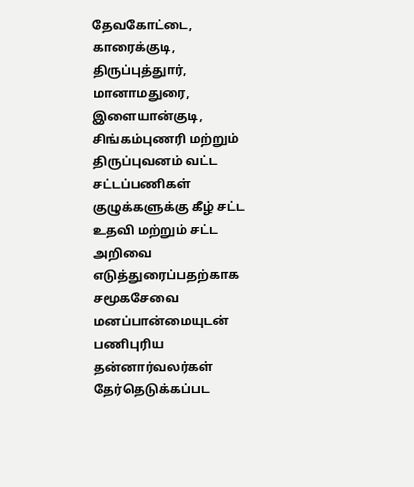தேவகோட்டை, காரைக்குடி, திருப்புத்துார், மானாமதுரை, இளையான்குடி, சிங்கம்புணரி மற்றும் திருப்புவனம் வட்ட சட்டப்பணிகள் குழுக்களுக்கு கீழ் சட்ட உதவி மற்றும் சட்ட அறிவை எடுத்துரைப்பதற்காக சமூகசேவை மனப்பான்மையுடன் பணிபுரிய தன்னார்வலர்கள் தேர்தெடுக்கப்பட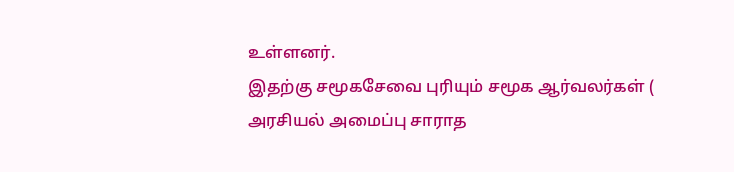உள்ளனர்.
இதற்கு சமூகசேவை புரியும் சமூக ஆர்வலர்கள் ( அரசியல் அமைப்பு சாராத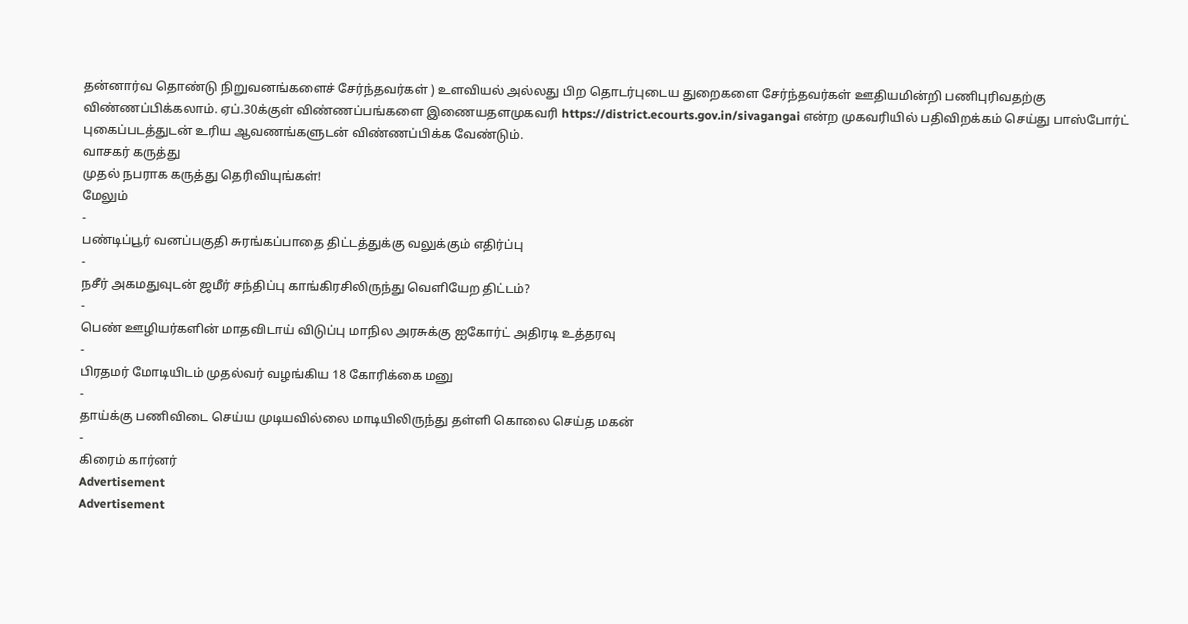தன்னார்வ தொண்டு நிறுவனங்களைச் சேர்ந்தவர்கள் ) உளவியல் அல்லது பிற தொடர்புடைய துறைகளை சேர்ந்தவர்கள் ஊதியமின்றி பணிபுரிவதற்கு விண்ணப்பிக்கலாம். ஏப்.30க்குள் விண்ணப்பங்களை இணையதளமுகவரி https://district.ecourts.gov.in/sivagangai என்ற முகவரியில் பதிவிறக்கம் செய்து பாஸ்போர்ட் புகைப்படத்துடன் உரிய ஆவணங்களுடன் விண்ணப்பிக்க வேண்டும்.
வாசகர் கருத்து
முதல் நபராக கருத்து தெரிவியுங்கள்!
மேலும்
-
பண்டிப்பூர் வனப்பகுதி சுரங்கப்பாதை திட்டத்துக்கு வலுக்கும் எதிர்ப்பு
-
நசீர் அகமதுவுடன் ஜமீர் சந்திப்பு காங்கிரசிலிருந்து வெளியேற திட்டம்?
-
பெண் ஊழியர்களின் மாதவிடாய் விடுப்பு மாநில அரசுக்கு ஐகோர்ட் அதிரடி உத்தரவு
-
பிரதமர் மோடியிடம் முதல்வர் வழங்கிய 18 கோரிக்கை மனு
-
தாய்க்கு பணிவிடை செய்ய முடியவில்லை மாடியிலிருந்து தள்ளி கொலை செய்த மகன்
-
கிரைம் கார்னர்
Advertisement
Advertisement